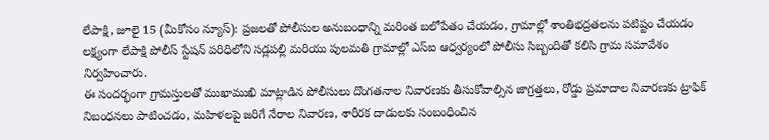లేపాక్షి, జూలై 15 (మీకోసం న్యూస్): ప్రజలతో పోలీసుల అనుబంధాన్ని మరింత బలోపేతం చేయడం, గ్రామాల్లో శాంతిభద్రతలను పటిష్టం చేయడం లక్ష్యంగా లేపాక్షి పోలీస్ స్టేషన్ పరిధిలోని సడ్లపల్లి మరియు పులమతి గ్రామాల్లో ఎస్ఐ ఆధ్వర్యంలో పోలీసు సిబ్బందితో కలిసి గ్రామ సమావేశం నిర్వహించారు.
ఈ సందర్భంగా గ్రామస్తులతో ముఖాముఖి మాట్లాడిన పోలీసులు దొంగతనాల నివారణకు తీసుకోవాల్సిన జాగ్రత్తలు, రోడ్డు ప్రమాదాల నివారణకు ట్రాఫిక్ నిబంధనలు పాటించడం, మహిళలపై జరిగే నేరాల నివారణ, శారీరక దాడులకు సంబంధించిన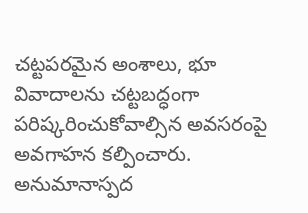చట్టపరమైన అంశాలు, భూ వివాదాలను చట్టబద్ధంగా పరిష్కరించుకోవాల్సిన అవసరంపై అవగాహన కల్పించారు.
అనుమానాస్పద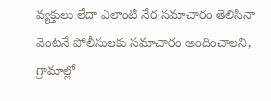వ్యక్తులు లేదా ఎలాంటి నేర సమాచారం తెలిసినా వెంటనే పోలీసులకు సమాచారం అందించాలని, గ్రామాల్లో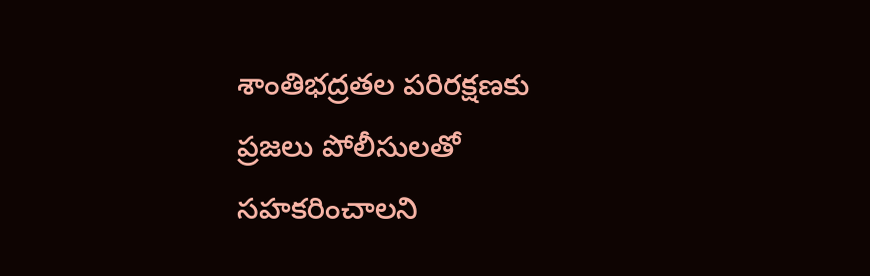శాంతిభద్రతల పరిరక్షణకు ప్రజలు పోలీసులతో సహకరించాలని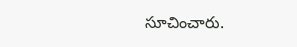సూచించారు.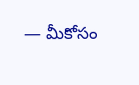— మీకోసం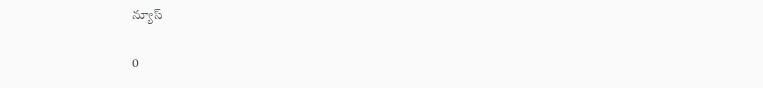న్యూస్

0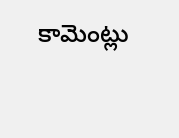కామెంట్లు